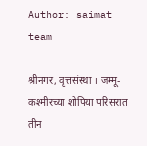Author: saimat team

श्रीनगर, वृत्तसंस्था । जम्मू-कश्मीरच्या शोपिया परिसरात तीन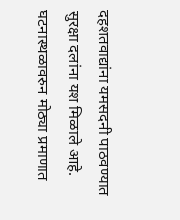दहशतवाद्यांना यमसदनी पाठवण्यात सुरक्षा दलांना यश मिळाले आहे. घटनास्थळावरुन मोठ्या प्रमाणात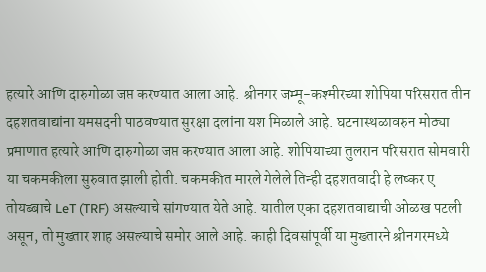हत्यारे आणि दारुगोळा जप्त करण्यात आला आहे. श्रीनगर जम्मू-कश्मीरच्या शोपिया परिसरात तीन दहशतवाद्यांना यमसदनी पाठवण्यात सुरक्षा दलांना यश मिळाले आहे. घटनास्थळावरुन मोठ्या प्रमाणात हत्यारे आणि दारुगोळा जप्त करण्यात आला आहे. शोपियाच्या तुलरान परिसरात सोमवारी या चकमकीला सुरुवात झाली होती. चकमकीत मारले गेलेले तिन्ही दहशतवादी हे लष्कर ए तोयब्बाचे LeT (TRF) असल्याचे सांगण्यात येते आहे. यातील एका दहशतवाद्याची ओळख पटली असून, तो मुख्तार शाह असल्याचे समोर आले आहे. काही दिवसांपूर्वी या मुख्तारने श्रीनगरमध्ये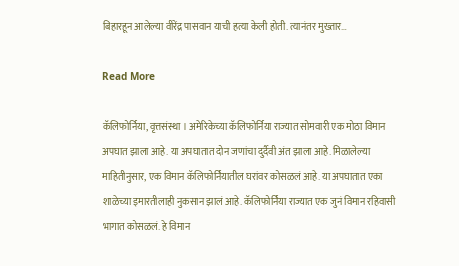बिहारहून आलेल्या वीरेंद्र पासवान याची हत्या केली होती. त्यानंतर मुख्तार…

Read More

कॅलिफोर्निया, वृत्तसंस्था । अमेरिकेच्या कॅलिफोर्निया राज्यात सोमवारी एक मोठा विमान अपघात झाला आहे. या अपघातात दोन जणांचा दुर्दैवी अंत झाला आहे. मिळालेल्या माहितीनुसार, एक विमान कॅलिफोर्नियातील घरांवर कोसळलं आहे. या अपघातात एका शाळेच्या इमारतीलाही नुकसान झालं आहे. कॅलिफोर्निया राज्यात एक जुनं विमान रहिवासी भागात कोसळलं. हे विमान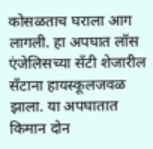कोसळताच घराला आग लागली. हा अपघात लॉस एंजेलिसच्या सँटी शेजारील सँटाना हायस्कूलजवळ झाला. या अपघातात किमान दोन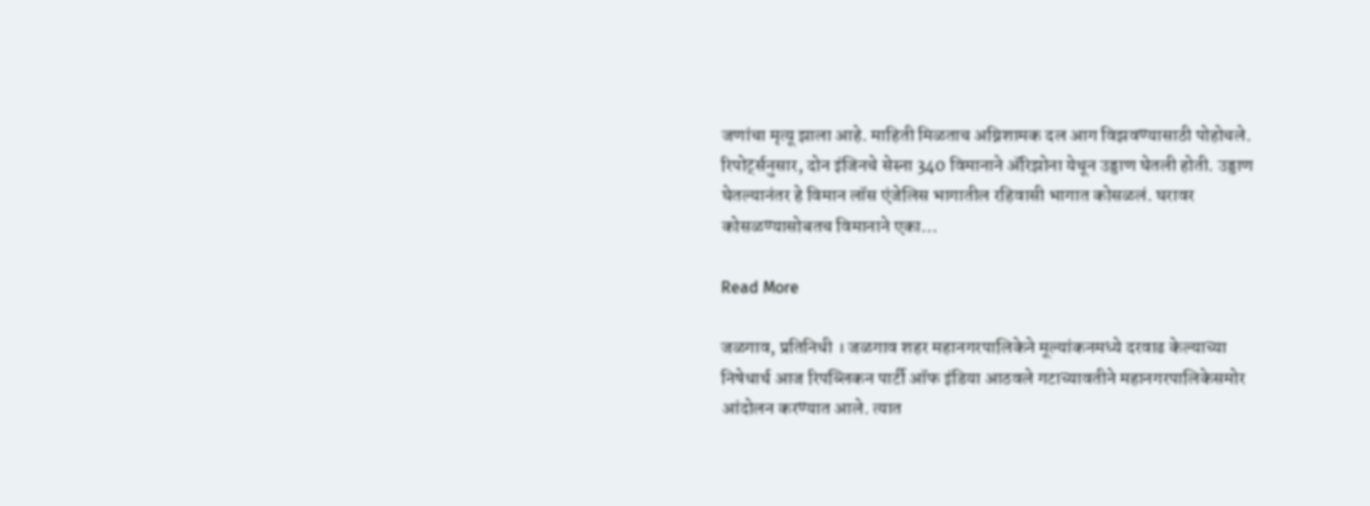जणांचा मृत्यू झाला आहे. माहिती मिळताच अग्निशामक दल आग विझवण्यासाठी पोहोचले. रिपोर्ट्सनुसार, दोन इंजिनचे सेस्ना 340 विमानाने ॲरिझोना येथून उड्डाण घेतली होती. उड्डाण घेतल्यानंतर हे विमान लॉस एंजेलिस भागातील रहिवासी भागात कोसळलं. घरावर कोसळण्यासोबतच विमानाने एका…

Read More

जळगाव, प्रतिनिधी । जळगाव शहर महानगरपालिकेने मूल्यांकनमध्ये दरवाढ केल्याच्या निषेधार्थ आज रिपब्लिकन पार्टी ऑफ इंडिया आठवले गटाच्यावतीने महानगरपालिकेसमोर आंदोलन करण्यात आले. त्यात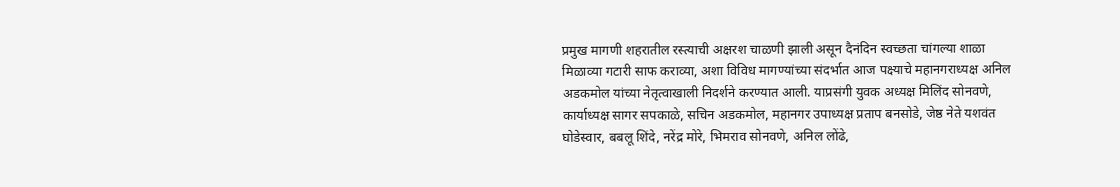प्रमुख मागणी शहरातील रस्त्याची अक्षरश चाळणी झाली असून दैनंदिन स्वच्छता चांगल्या शाळा मिळाव्या गटारी साफ कराव्या, अशा विविध मागण्यांच्या संदर्भात आज पक्ष्याचे महानगराध्यक्ष अनिल अडकमोल यांच्या नेतृत्वाखाली निदर्शने करण्यात आली. याप्रसंगी युवक अध्यक्ष मिलिंद सोनवणे, कार्याध्यक्ष सागर सपकाळे, सचिन अडकमोल, महानगर उपाध्यक्ष प्रताप बनसोडे, जेष्ठ नेते यशवंत घोडेस्वार, बबलू शिंदे, नरेंद्र मोरे, भिमराव सोनवणे, अनिल लोंढे,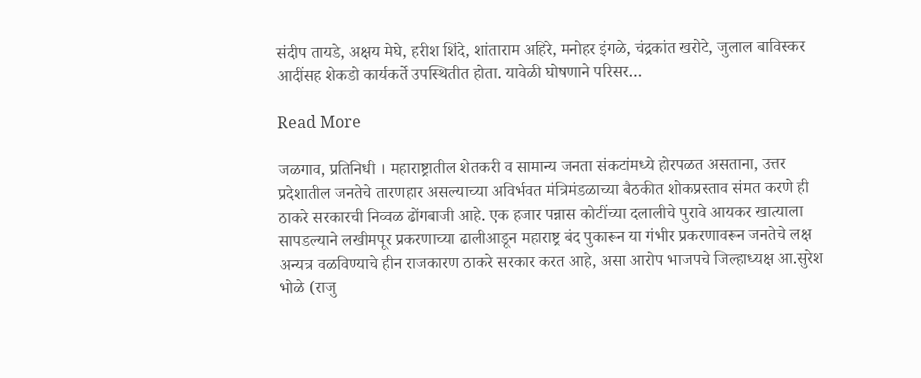संदीप तायडे, अक्षय मेघे, हरीश शिंदे, शांताराम अहिरे, मनोहर इंगळे, चंद्रकांत खरोटे, जुलाल बाविस्कर आदींसह शेकडो कार्यकर्ते उपस्थितीत होता. यावेळी घोषणाने परिसर…

Read More

जळगाव, प्रतिनिधी । महाराष्ट्रातील शेतकरी व सामान्य जनता संकटांमध्ये होरपळत असताना, उत्तर प्रदेशातील जनतेचे तारणहार असल्याच्या अविर्भवत मंत्रिमंडळाच्या बैठकीत शोकप्रस्ताव संमत करणे ही ठाकरे सरकारची निव्वळ ढोंगबाजी आहे. एक हजार पन्नास कोटींच्या दलालीचे पुरावे आयकर खात्याला सापडल्याने लखीमपूर प्रकरणाच्या ढालीआडून महाराष्ट्र बंद पुकारून या गंभीर प्रकरणावरून जनतेचे लक्ष अन्यत्र वळविण्याचे हीन राजकारण ठाकरे सरकार करत आहे, असा आरोप भाजपचे जिल्हाध्यक्ष आ.सुरेश भोळे (राजु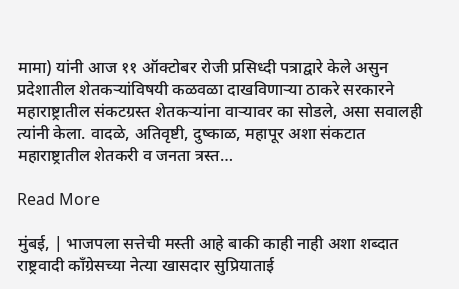मामा) यांनी आज ११ ऑक्टोबर रोजी प्रसिध्दी पत्राद्वारे केले असुन प्रदेशातील शेतकऱ्यांविषयी कळवळा दाखविणाऱ्या ठाकरे सरकारने महाराष्ट्रातील संकटग्रस्त शेतकऱ्यांना वाऱ्यावर का सोडले, असा सवालही त्यांनी केला. वादळे, अतिवृष्टी, दुष्काळ, महापूर अशा संकटात महाराष्ट्रातील शेतकरी व जनता त्रस्त…

Read More

मुंबई, | भाजपला सत्तेची मस्ती आहे बाकी काही नाही अशा शब्दात राष्ट्रवादी काँग्रेसच्या नेत्या खासदार सुप्रियाताई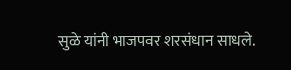सुळे यांनी भाजपवर शरसंधान साधले.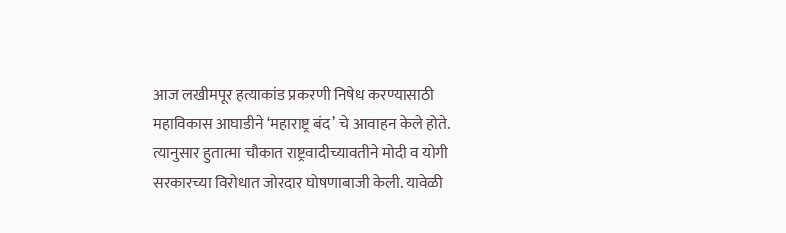आज लखीमपूर हत्याकांड प्रकरणी निषेध करण्यासाठी महाविकास आघाडीने ‘महाराष्ट्र बंद’ चे आवाहन केले होते. त्यानुसार हुतात्मा चौकात राष्ट्रवादीच्यावतीने मोदी व योगी सरकारच्या विरोधात जोरदार घोषणाबाजी केली. यावेळी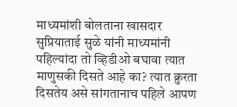माध्यमांशी बोलताना खासदार सुप्रियाताई सुळे यांनी माध्यमांनी पहिल्यांदा तो व्हिडीओ बघावा त्यात माणुसकी दिसते आहे का? त्यात क्रुरता दिसतेय असे सांगतानाच पहिले आपण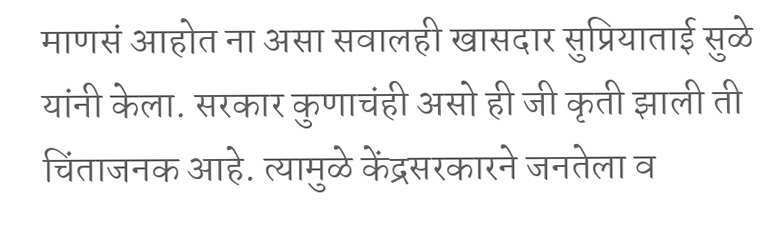माणसं आहोत ना असा सवालही खासदार सुप्रियाताई सुळे यांनी केला. सरकार कुणाचंही असो ही जी कृती झाली ती चिंताजनक आहे. त्यामुळे केंद्रसरकारने जनतेला व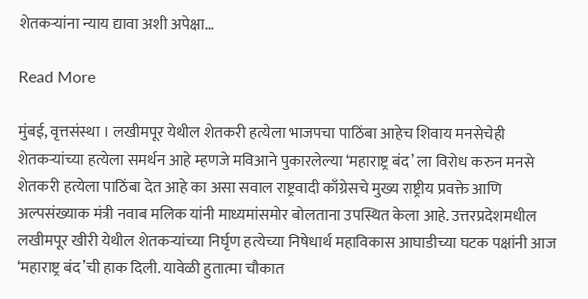शेतकऱ्यांना न्याय द्यावा अशी अपेक्षा…

Read More

मुंबई, वृत्तसंस्था । लखीमपूर येथील शेतकरी हत्येला भाजपचा पाठिंबा आहेच शिवाय मनसेचेही शेतकऱ्यांच्या हत्येला समर्थन आहे म्हणजे मविआने पुकारलेल्या ‘महाराष्ट्र बंद’ ला विरोध करुन मनसे शेतकरी हत्येला पाठिंबा देत आहे का असा सवाल राष्ट्रवादी काँग्रेसचे मुख्य राष्ट्रीय प्रवक्ते आणि अल्पसंख्याक मंत्री नवाब मलिक यांनी माध्यमांसमोर बोलताना उपस्थित केला आहे. उत्तरप्रदेशमधील लखीमपूर खीरी येथील शेतकऱ्यांच्या निर्घृण हत्येच्या निषेधार्थ महाविकास आघाडीच्या घटक पक्षांनी आज ‘महाराष्ट्र बंद’ची हाक दिली. यावेळी हुतात्मा चौकात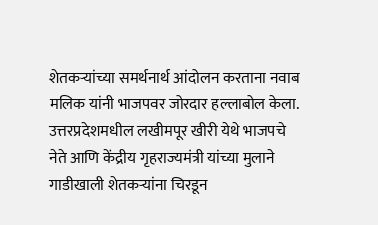शेतकर्‍यांच्या समर्थनार्थ आंदोलन करताना नवाब मलिक यांनी भाजपवर जोरदार हल्लाबोल केला. उत्तरप्रदेशमधील लखीमपूर खीरी येथे भाजपचे नेते आणि केंद्रीय गृहराज्यमंत्री यांच्या मुलाने गाडीखाली शेतकऱ्यांना चिरडून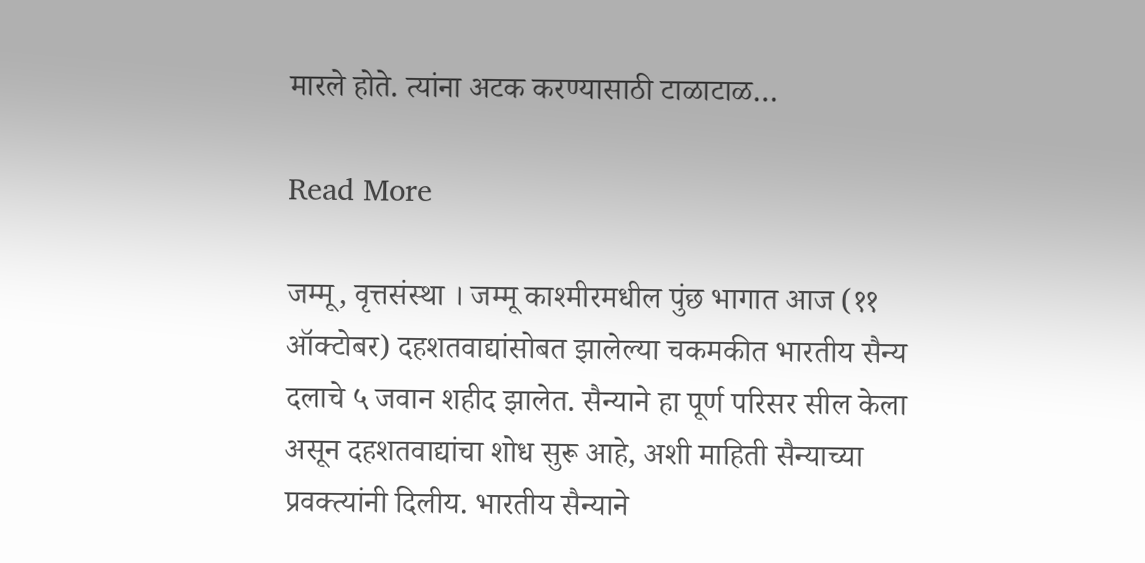मारले होते. त्यांना अटक करण्यासाठी टाळाटाळ…

Read More

जम्मू, वृत्तसंस्था । जम्मू काश्मीरमधील पुंछ भागात आज (११ ऑक्टोबर) दहशतवाद्यांसोबत झालेल्या चकमकीत भारतीय सैन्य दलाचे ५ जवान शहीद झालेत. सैन्याने हा पूर्ण परिसर सील केला असून दहशतवाद्यांचा शोध सुरू आहे, अशी माहिती सैन्याच्या प्रवक्त्यांनी दिलीय. भारतीय सैन्याने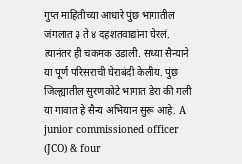गुप्त माहितीच्या आधारे पुंछ भागातील जंगलात ३ ते ४ दहशतवाद्यांना घेरलं. त्यानंतर ही चकमक उडाली. सध्या सैन्याने या पूर्ण परिसराची घेराबंदी केलीय. पुंछ जिल्ह्यातील सुरणकोटे भागात डेरा की गली या गावात हे सैन्य अभियान सुरू आहे. A junior commissioned officer (JCO) & four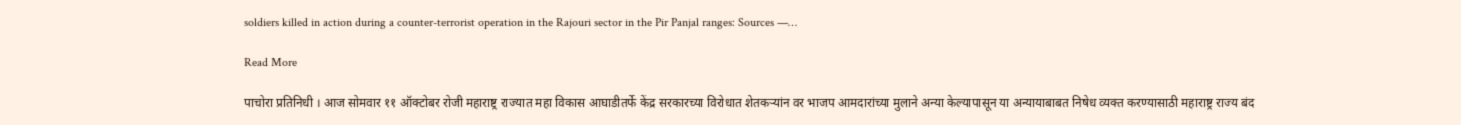soldiers killed in action during a counter-terrorist operation in the Rajouri sector in the Pir Panjal ranges: Sources —…

Read More

पाचोरा प्रतिनिधी । आज सोमवार ११ ऑक्टोबर रोजी महाराष्ट्र राज्यात महा विकास आघाडीतर्फे केंद्र सरकारच्या विरोधात शेतकऱ्यांन वर भाजप आमदारांच्या मुलाने अन्या केल्यापासून या अन्यायाबाबत निषेध व्यक्त करण्यासाठी महाराष्ट्र राज्य बंद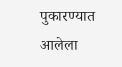पुकारण्यात आलेला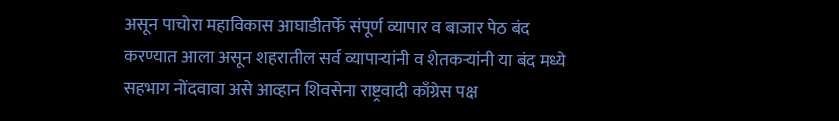असून पाचोरा महाविकास आघाडीतर्फे संपूर्ण व्यापार व बाजार पेठ बंद करण्यात आला असून शहरातील सर्व व्यापाऱ्यांनी व शेतकऱ्यांनी या बंद मध्ये सहभाग नोंदवावा असे आव्हान शिवसेना राष्ट्रवादी काँग्रेस पक्ष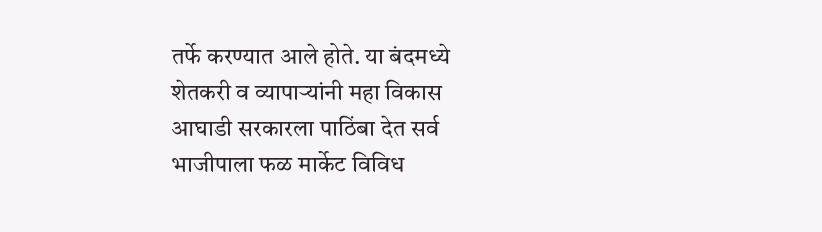तर्फे करण्यात आले होते. या बंदमध्ये शेतकरी व व्यापाऱ्यांनी महा विकास आघाडी सरकारला पाठिंबा देत सर्व भाजीपाला फळ मार्केट विविध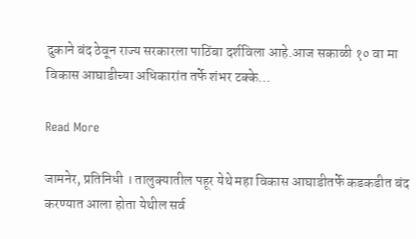दुकाने बंद ठेवून राज्य सरकारला पाठिंबा दर्शविला आहे.आज सकाळी १० वा मा विकास आघाडीच्या अधिकारांत तर्फे शंभर टक्के…

Read More

जामनेर, प्रतिनिधी । तालुक्यातील पहूर येथे महा विकास आघाडीतर्फे कडकडीत बंद करण्यात आला होता येथील सर्व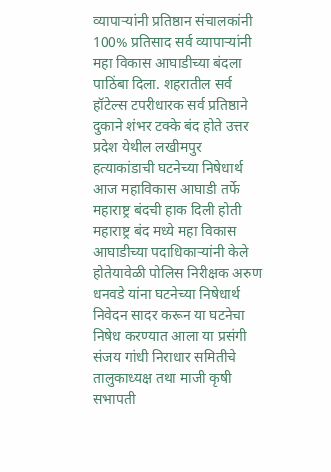व्यापाऱ्यांनी प्रतिष्ठान संचालकांनी 100% प्रतिसाद सर्व व्यापाऱ्यांनी महा विकास आघाडीच्या बंदला पाठिंबा दिला. शहरातील सर्व हॉटेल्स टपरीधारक सर्व प्रतिष्ठाने दुकाने शंभर टक्के बंद होते उत्तर प्रदेश येथील लखीमपुर हत्याकांडाची घटनेच्या निषेधार्थ आज महाविकास आघाडी तर्फे महाराष्ट्र बंदची हाक दिली होती महाराष्ट्र बंद मध्ये महा विकास आघाडीच्या पदाधिकाऱ्यांनी केले होतेयावेळी पोलिस निरीक्षक अरुण धनवडे यांना घटनेच्या निषेधार्थ निवेदन सादर करून या घटनेचा निषेध करण्यात आला या प्रसंगी संजय गांधी निराधार समितीचे तालुकाध्यक्ष तथा माजी कृषी सभापती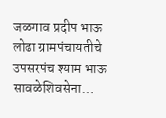जळगाव प्रदीप भाऊ लोढा ग्रामपंचायतीचे उपसरपंच श्याम भाऊ सावळेशिवसेना…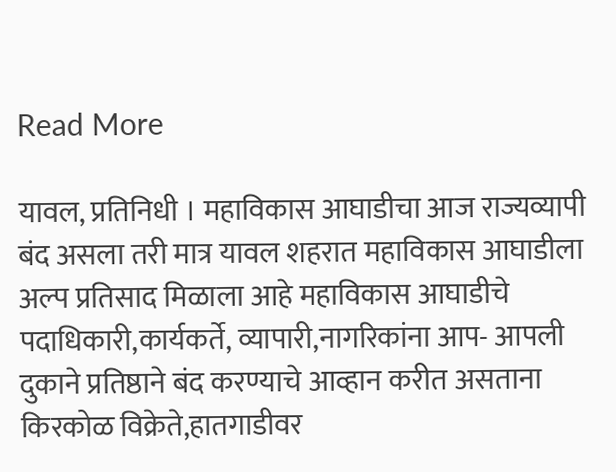Read More

यावल, प्रतिनिधी । महाविकास आघाडीचा आज राज्यव्यापी बंद असला तरी मात्र यावल शहरात महाविकास आघाडीला अल्प प्रतिसाद मिळाला आहे महाविकास आघाडीचे पदाधिकारी,कार्यकर्ते, व्यापारी,नागरिकांना आप- आपली दुकाने प्रतिष्ठाने बंद करण्याचे आव्हान करीत असताना किरकोळ विक्रेते,हातगाडीवर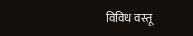विविध वस्तू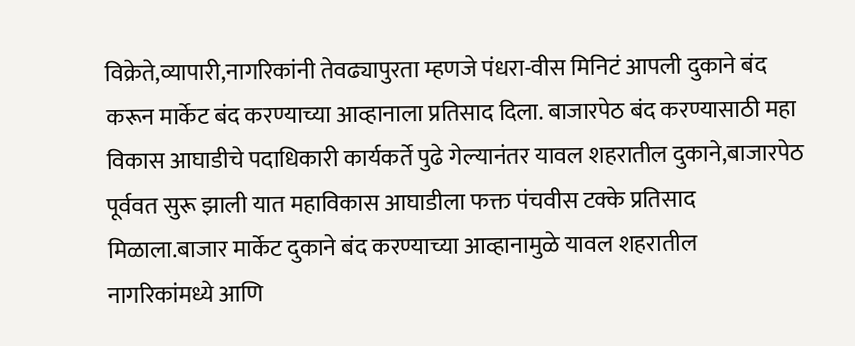विक्रेते,व्यापारी,नागरिकांनी तेवढ्यापुरता म्हणजे पंधरा-वीस मिनिटं आपली दुकाने बंद करून मार्केट बंद करण्याच्या आव्हानाला प्रतिसाद दिला. बाजारपेठ बंद करण्यासाठी महा विकास आघाडीचे पदाधिकारी कार्यकर्ते पुढे गेल्यानंतर यावल शहरातील दुकाने,बाजारपेठ पूर्ववत सुरू झाली यात महाविकास आघाडीला फक्त पंचवीस टक्के प्रतिसाद मिळाला.बाजार मार्केट दुकाने बंद करण्याच्या आव्हानामुळे यावल शहरातील नागरिकांमध्ये आणि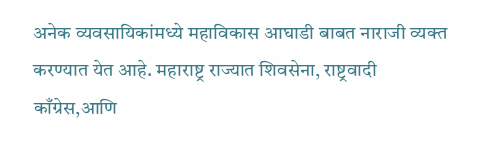अनेक व्यवसायिकांमध्ये महाविकास आघाडी बाबत नाराजी व्यक्त करण्यात येत आहे. महाराष्ट्र राज्यात शिवसेना, राष्ट्रवादी काँग्रेस,आणि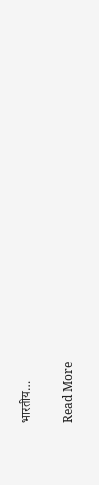भारतीय…

Read More